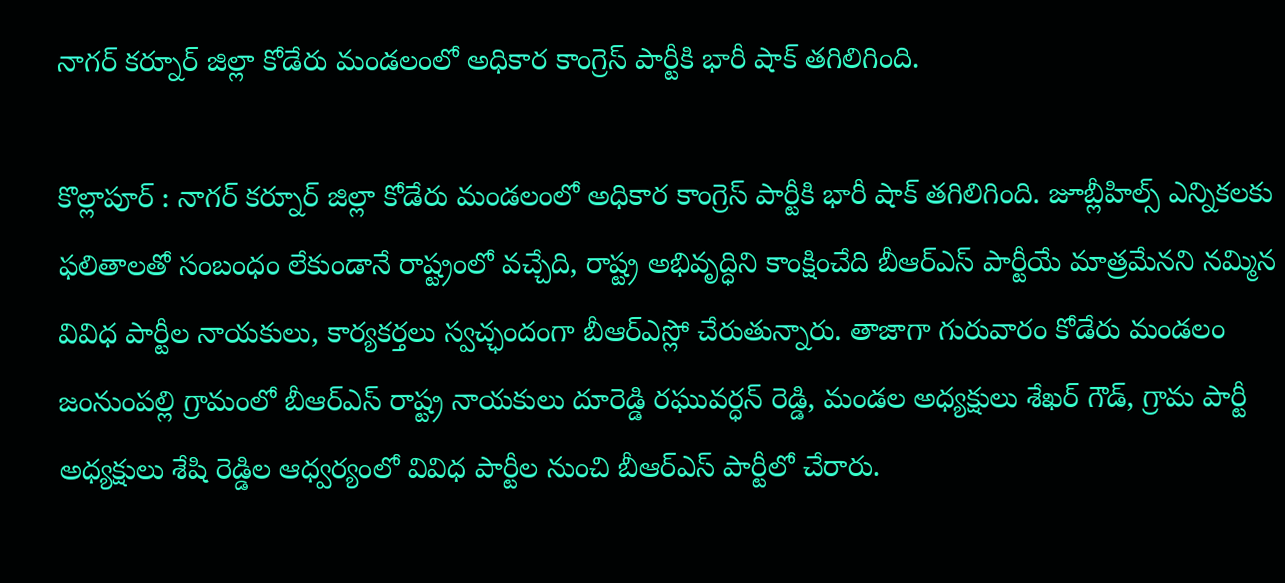నాగర్ కర్నూర్ జిల్లా కోడేరు మండలంలో అధికార కాంగ్రెస్ పార్టీకి భారీ షాక్ తగిలిగింది.

కొల్లాపూర్ : నాగర్ కర్నూర్ జిల్లా కోడేరు మండలంలో అధికార కాంగ్రెస్ పార్టీకి భారీ షాక్ తగిలిగింది. జూబ్లీహిల్స్ ఎన్నికలకు ఫలితాలతో సంబంధం లేకుండానే రాష్ట్రంలో వచ్చేది, రాష్ట్ర అభివృద్ధిని కాంక్షించేది బీఆర్ఎస్ పార్టీయే మాత్రమేనని నమ్మిన వివిధ పార్టీల నాయకులు, కార్యకర్తలు స్వచ్ఛందంగా బీఆర్ఎస్లో చేరుతున్నారు. తాజాగా గురువారం కోడేరు మండలం జంనుంపల్లి గ్రామంలో బీఆర్ఎస్ రాష్ట్ర నాయకులు దూరెడ్డి రఘువర్ధన్ రెడ్డి, మండల అధ్యక్షులు శేఖర్ గౌడ్, గ్రామ పార్టీ అధ్యక్షులు శేషి రెడ్డిల ఆధ్వర్యంలో వివిధ పార్టీల నుంచి బీఆర్ఎస్ పార్టీలో చేరారు.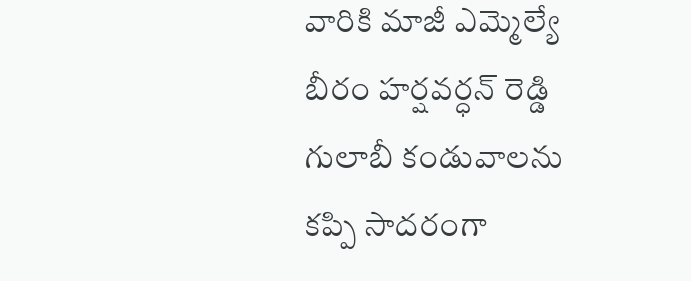వారికి మాజీ ఎమ్మెల్యే బీరం హర్షవర్ధన్ రెడ్డి గులాబీ కండువాలను కప్పి సాదరంగా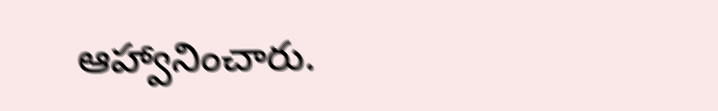ఆహ్వానించారు.